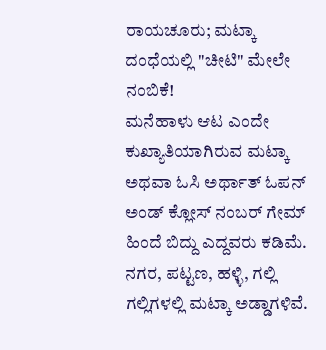ರಾಯಚೂರು; ಮಟ್ಕಾ ದಂಧೆಯಲ್ಲಿ "ಚೀಟಿ" ಮೇಲೇ ನಂಬಿಕೆ!
ಮನೆಹಾಳು ಆಟ ಎಂದೇ ಕುಖ್ಯಾತಿಯಾಗಿರುವ ಮಟ್ಕಾ ಅಥವಾ ಓಸಿ ಅರ್ಥಾತ್ ಓಪನ್ ಅಂಡ್ ಕ್ಲೋಸ್ ನಂಬರ್ ಗೇಮ್ ಹಿಂದೆ ಬಿದ್ದು ಎದ್ದವರು ಕಡಿಮೆ. ನಗರ, ಪಟ್ಟಣ, ಹಳ್ಳಿ, ಗಲ್ಲಿ ಗಲ್ಲಿಗಳಲ್ಲಿ ಮಟ್ಕಾ ಅಡ್ಡಾಗಳಿವೆ.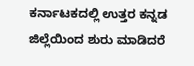ಕರ್ನಾಟಕದಲ್ಲಿ ಉತ್ತರ ಕನ್ನಡ ಜಿಲ್ಲೆಯಿಂದ ಶುರು ಮಾಡಿದರೆ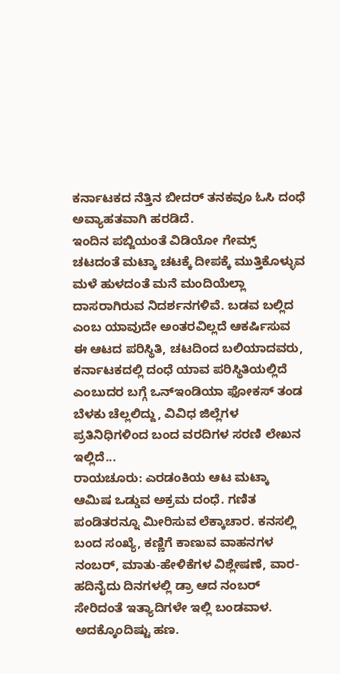ಕರ್ನಾಟಕದ ನೆತ್ತಿನ ಬೀದರ್ ತನಕವೂ ಓಸಿ ದಂಧೆ ಅವ್ಯಾಹತವಾಗಿ ಹರಡಿದೆ.
ಇಂದಿನ ಪಬ್ಜಿಯಂತೆ ವಿಡಿಯೋ ಗೇಮ್ಸ್ ಚಟದಂತೆ ಮಟ್ಕಾ ಚಟಕ್ಕೆ ದೀಪಕ್ಕೆ ಮುತ್ತಿಕೊಳ್ಳುವ ಮಳೆ ಹುಳದಂತೆ ಮನೆ ಮಂದಿಯೆಲ್ಲಾ ದಾಸರಾಗಿರುವ ನಿದರ್ಶನಗಳಿವೆ. ಬಡವ ಬಲ್ಲಿದ ಎಂಬ ಯಾವುದೇ ಅಂತರವಿಲ್ಲದೆ ಆಕರ್ಷಿಸುವ ಈ ಆಟದ ಪರಿಸ್ಥಿತಿ, ಚಟದಿಂದ ಬಲಿಯಾದವರು, ಕರ್ನಾಟಕದಲ್ಲಿ ದಂಧೆ ಯಾವ ಪರಿಸ್ಥಿತಿಯಲ್ಲಿದೆ ಎಂಬುದರ ಬಗ್ಗೆ ಒನ್ಇಂಡಿಯಾ ಫೋಕಸ್ ತಂಡ ಬೆಳಕು ಚೆಲ್ಲಲಿದ್ದು, ವಿವಿಧ ಜಿಲ್ಲೆಗಳ ಪ್ರತಿನಿಧಿಗಳಿಂದ ಬಂದ ವರದಿಗಳ ಸರಣಿ ಲೇಖನ ಇಲ್ಲಿದೆ...
ರಾಯಚೂರು: ಎರಡಂಕಿಯ ಆಟ ಮಟ್ಕಾ ಆಮಿಷ ಒಡ್ಡುವ ಅಕ್ರಮ ದಂಧೆ. ಗಣಿತ ಪಂಡಿತರನ್ನೂ ಮೀರಿಸುವ ಲೆಕ್ಕಾಚಾರ. ಕನಸಲ್ಲಿ ಬಂದ ಸಂಖ್ಯೆ, ಕಣ್ಣಿಗೆ ಕಾಣುವ ವಾಹನಗಳ ನಂಬರ್, ಮಾತು-ಹೇಳಿಕೆಗಳ ವಿಶ್ಲೇಷಣೆ, ವಾರ-ಹದಿನೈದು ದಿನಗಳಲ್ಲಿ ಡ್ರಾ ಆದ ನಂಬರ್ ಸೇರಿದಂತೆ ಇತ್ಯಾದಿಗಳೇ ಇಲ್ಲಿ ಬಂಡವಾಳ. ಅದಕ್ಕೊಂದಿಷ್ಟು ಹಣ.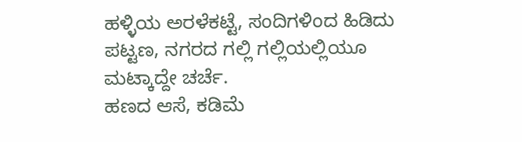ಹಳ್ಳಿಯ ಅರಳೆಕಟ್ಟೆ, ಸಂದಿಗಳಿಂದ ಹಿಡಿದು ಪಟ್ಟಣ, ನಗರದ ಗಲ್ಲಿ ಗಲ್ಲಿಯಲ್ಲಿಯೂ ಮಟ್ಕಾದ್ದೇ ಚರ್ಚೆ.
ಹಣದ ಆಸೆ, ಕಡಿಮೆ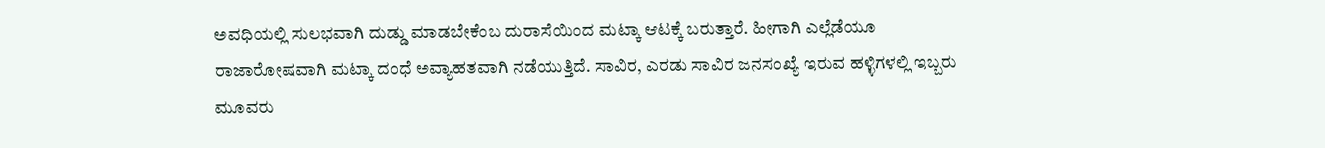ಅವಧಿಯಲ್ಲಿ ಸುಲಭವಾಗಿ ದುಡ್ಡು ಮಾಡಬೇಕೆಂಬ ದುರಾಸೆಯಿಂದ ಮಟ್ಕಾ ಆಟಕ್ಕೆ ಬರುತ್ತಾರೆ. ಹೀಗಾಗಿ ಎಲ್ಲೆಡೆಯೂ ರಾಜಾರೋಷವಾಗಿ ಮಟ್ಕಾ ದಂಧೆ ಅವ್ಯಾಹತವಾಗಿ ನಡೆಯುತ್ತಿದೆ. ಸಾವಿರ, ಎರಡು ಸಾವಿರ ಜನಸಂಖ್ಯೆ ಇರುವ ಹಳ್ಳಿಗಳಲ್ಲಿ ಇಬ್ಬರು ಮೂವರು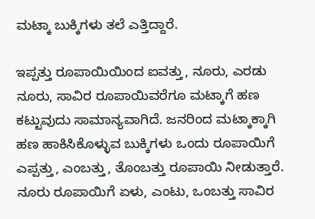ಮಟ್ಕಾ ಬುಕ್ಕಿಗಳು ತಲೆ ಎತ್ತಿದ್ದಾರೆ.

ಇಪ್ಪತ್ತು ರೂಪಾಯಿಯಿಂದ ಐವತ್ತು, ನೂರು, ಎರಡು ನೂರು, ಸಾವಿರ ರೂಪಾಯಿವರೆಗೂ ಮಟ್ಕಾಗೆ ಹಣ ಕಟ್ಟುವುದು ಸಾಮಾನ್ಯವಾಗಿದೆ. ಜನರಿಂದ ಮಟ್ಕಾಕ್ಕಾಗಿ ಹಣ ಹಾಕಿಸಿಕೊಳ್ಳುವ ಬುಕ್ಕಿಗಳು ಒಂದು ರೂಪಾಯಿಗೆ ಎಪ್ಪತ್ತು, ಎಂಬತ್ತು, ತೊಂಬತ್ತು ರೂಪಾಯಿ ನೀಡುತ್ತಾರೆ. ನೂರು ರೂಪಾಯಿಗೆ ಏಳು, ಎಂಟು, ಒಂಬತ್ತು ಸಾವಿರ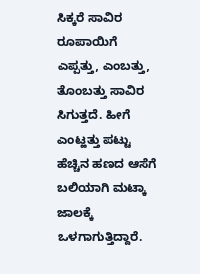ಸಿಕ್ಕರೆ ಸಾವಿರ ರೂಪಾಯಿಗೆ ಎಪ್ಪತ್ತು, ಎಂಬತ್ತು, ತೊಂಬತ್ತು ಸಾವಿರ ಸಿಗುತ್ತದೆ. ಹೀಗೆ ಎಂಟ್ಹತ್ತು ಪಟ್ಟು ಹೆಚ್ಚಿನ ಹಣದ ಆಸೆಗೆ ಬಲಿಯಾಗಿ ಮಟ್ಕಾ ಜಾಲಕ್ಕೆ ಒಳಗಾಗುತ್ತಿದ್ದಾರೆ.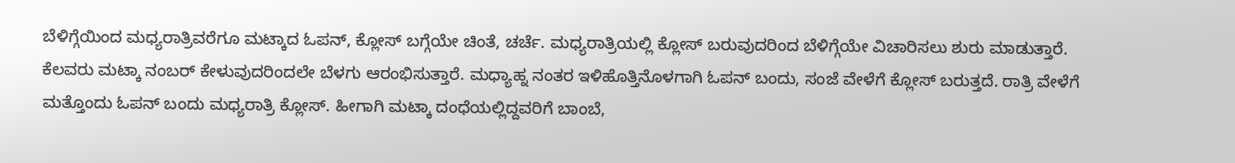ಬೆಳಿಗ್ಗೆಯಿಂದ ಮಧ್ಯರಾತ್ರಿವರೆಗೂ ಮಟ್ಕಾದ ಓಪನ್, ಕ್ಲೋಸ್ ಬಗ್ಗೆಯೇ ಚಿಂತೆ, ಚರ್ಚೆ. ಮಧ್ಯರಾತ್ರಿಯಲ್ಲಿ ಕ್ಲೋಸ್ ಬರುವುದರಿಂದ ಬೆಳಿಗ್ಗೆಯೇ ವಿಚಾರಿಸಲು ಶುರು ಮಾಡುತ್ತಾರೆ. ಕೆಲವರು ಮಟ್ಕಾ ನಂಬರ್ ಕೇಳುವುದರಿಂದಲೇ ಬೆಳಗು ಆರಂಭಿಸುತ್ತಾರೆ. ಮಧ್ಯಾಹ್ನ ನಂತರ ಇಳಿಹೊತ್ತಿನೊಳಗಾಗಿ ಓಪನ್ ಬಂದು, ಸಂಜೆ ವೇಳೆಗೆ ಕ್ಲೋಸ್ ಬರುತ್ತದೆ. ರಾತ್ರಿ ವೇಳೆಗೆ ಮತ್ತೊಂದು ಓಪನ್ ಬಂದು ಮಧ್ಯರಾತ್ರಿ ಕ್ಲೋಸ್. ಹೀಗಾಗಿ ಮಟ್ಕಾ ದಂಧೆಯಲ್ಲಿದ್ದವರಿಗೆ ಬಾಂಬೆ,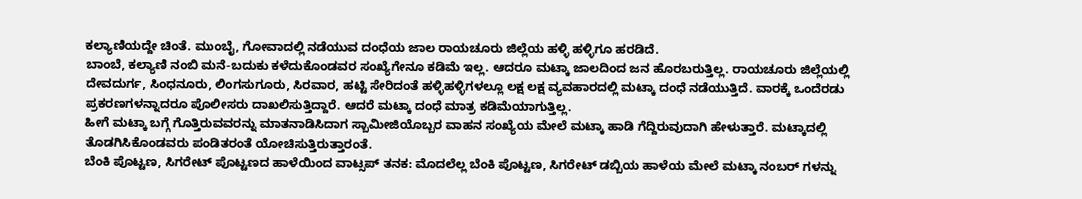ಕಲ್ಯಾಣಿಯದ್ದೇ ಚಿಂತೆ. ಮುಂಬೈ, ಗೋವಾದಲ್ಲಿ ನಡೆಯುವ ದಂಧೆಯ ಜಾಲ ರಾಯಚೂರು ಜಿಲ್ಲೆಯ ಹಳ್ಳಿ ಹಳ್ಳಿಗೂ ಹರಡಿದೆ.
ಬಾಂಬೆ, ಕಲ್ಯಾಣಿ ನಂಬಿ ಮನೆ-ಬದುಕು ಕಳೆದುಕೊಂಡವರ ಸಂಖ್ಯೆಗೇನೂ ಕಡಿಮೆ ಇಲ್ಲ. ಆದರೂ ಮಟ್ಕಾ ಜಾಲದಿಂದ ಜನ ಹೊರಬರುತ್ತಿಲ್ಲ. ರಾಯಚೂರು ಜಿಲ್ಲೆಯಲ್ಲಿ ದೇವದುರ್ಗ, ಸಿಂಧನೂರು, ಲಿಂಗಸುಗೂರು, ಸಿರವಾರ, ಹಟ್ಟಿ ಸೇರಿದಂತೆ ಹಳ್ಳಿಹಳ್ಳಿಗಳಲ್ಲೂ ಲಕ್ಷ ಲಕ್ಷ ವ್ಯವಹಾರದಲ್ಲಿ ಮಟ್ಕಾ ದಂಧೆ ನಡೆಯುತ್ತಿದೆ. ವಾರಕ್ಕೆ ಒಂದೆರಡು ಪ್ರಕರಣಗಳನ್ನಾದರೂ ಪೊಲೀಸರು ದಾಖಲಿಸುತ್ತಿದ್ದಾರೆ. ಆದರೆ ಮಟ್ಕಾ ದಂಧೆ ಮಾತ್ರ ಕಡಿಮೆಯಾಗುತ್ತಿಲ್ಲ.
ಹೀಗೆ ಮಟ್ಕಾ ಬಗ್ಗೆ ಗೊತ್ತಿರುವವರನ್ನು ಮಾತನಾಡಿಸಿದಾಗ ಸ್ಬಾಮೀಜಿಯೊಬ್ಬರ ವಾಹನ ಸಂಖ್ಯೆಯ ಮೇಲೆ ಮಟ್ಕಾ ಹಾಡಿ ಗೆದ್ದಿರುವುದಾಗಿ ಹೇಳುತ್ತಾರೆ. ಮಟ್ಕಾದಲ್ಲಿ ತೊಡಗಿಸಿಕೊಂಡವರು ಪಂಡಿತರಂತೆ ಯೋಚಿಸುತ್ತಿರುತ್ತಾರಂತೆ.
ಬೆಂಕಿ ಪೊಟ್ಟಣ, ಸಿಗರೇಟ್ ಪೊಟ್ಟಣದ ಹಾಳೆಯಿಂದ ವಾಟ್ಸಪ್ ತನಕ: ಮೊದಲೆಲ್ಲ ಬೆಂಕಿ ಪೊಟ್ಟಣ, ಸಿಗರೇಟ್ ಡಬ್ಬಿಯ ಹಾಳೆಯ ಮೇಲೆ ಮಟ್ಕಾ ನಂಬರ್ ಗಳನ್ನು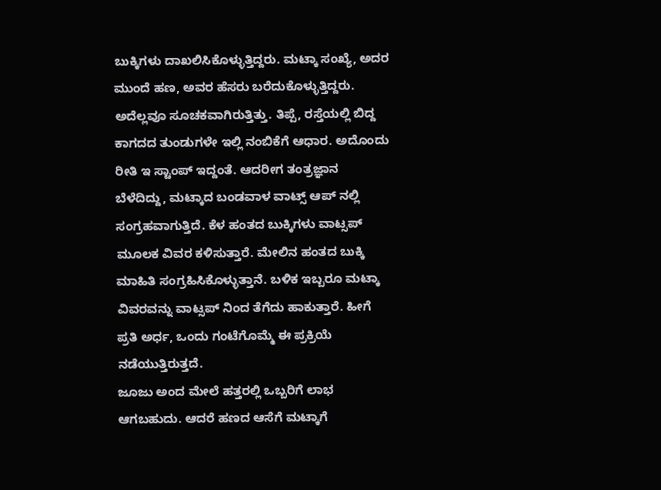ಬುಕ್ಕಿಗಳು ದಾಖಲಿಸಿಕೊಳ್ಳುತ್ತಿದ್ದರು. ಮಟ್ಕಾ ಸಂಖ್ಯೆ, ಅದರ ಮುಂದೆ ಹಣ, ಅವರ ಹೆಸರು ಬರೆದುಕೊಳ್ಳುತ್ತಿದ್ದರು. ಅದೆಲ್ಲವೂ ಸೂಚಕವಾಗಿರುತ್ತಿತ್ತು. ತಿಪ್ಪೆ, ರಸ್ತೆಯಲ್ಲಿ ಬಿದ್ದ ಕಾಗದದ ತುಂಡುಗಳೇ ಇಲ್ಲಿ ನಂಬಿಕೆಗೆ ಆಧಾರ. ಅದೊಂದು ರೀತಿ ಇ ಸ್ಟಾಂಪ್ ಇದ್ದಂತೆ. ಆದರೀಗ ತಂತ್ರಜ್ಞಾನ ಬೆಳೆದಿದ್ದು, ಮಟ್ಕಾದ ಬಂಡವಾಳ ವಾಟ್ಸ್ ಆಪ್ ನಲ್ಲಿ ಸಂಗ್ರಹವಾಗುತ್ತಿದೆ. ಕೆಳ ಹಂತದ ಬುಕ್ಕಿಗಳು ವಾಟ್ಸಪ್ ಮೂಲಕ ವಿವರ ಕಳಿಸುತ್ತಾರೆ. ಮೇಲಿನ ಹಂತದ ಬುಕ್ಕಿ ಮಾಹಿತಿ ಸಂಗ್ರಹಿಸಿಕೊಳ್ಳುತ್ತಾನೆ. ಬಳಿಕ ಇಬ್ಬರೂ ಮಟ್ಕಾ ವಿವರವನ್ನು ವಾಟ್ಸಪ್ ನಿಂದ ತೆಗೆದು ಹಾಕುತ್ತಾರೆ. ಹೀಗೆ ಪ್ರತಿ ಅರ್ಧ, ಒಂದು ಗಂಟೆಗೊಮ್ಮೆ ಈ ಪ್ರಕ್ರಿಯೆ ನಡೆಯುತ್ತಿರುತ್ತದೆ.
ಜೂಜು ಅಂದ ಮೇಲೆ ಹತ್ತರಲ್ಲಿ ಒಬ್ಬರಿಗೆ ಲಾಭ ಆಗಬಹುದು. ಆದರೆ ಹಣದ ಆಸೆಗೆ ಮಟ್ಕಾಗೆ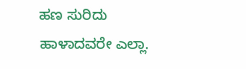ಹಣ ಸುರಿದು ಹಾಳಾದವರೇ ಎಲ್ಲಾ.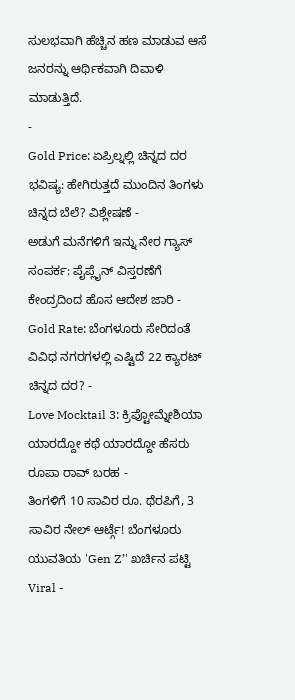ಸುಲಭವಾಗಿ ಹೆಚ್ಚಿನ ಹಣ ಮಾಡುವ ಆಸೆ ಜನರನ್ನು ಆರ್ಥಿಕವಾಗಿ ದಿವಾಳಿ ಮಾಡುತ್ತಿದೆ.
-
Gold Price: ಏಪ್ರಿಲ್ನಲ್ಲಿ ಚಿನ್ನದ ದರ ಭವಿಷ್ಯ: ಹೇಗಿರುತ್ತದೆ ಮುಂದಿನ ತಿಂಗಳು ಚಿನ್ನದ ಬೆಲೆ? ವಿಶ್ಲೇಷಣೆ -
ಅಡುಗೆ ಮನೆಗಳಿಗೆ ಇನ್ನು ನೇರ ಗ್ಯಾಸ್ ಸಂಪರ್ಕ: ಪೈಪ್ಲೈನ್ ವಿಸ್ತರಣೆಗೆ ಕೇಂದ್ರದಿಂದ ಹೊಸ ಆದೇಶ ಜಾರಿ -
Gold Rate: ಬೆಂಗಳೂರು ಸೇರಿದಂತೆ ವಿವಿಧ ನಗರಗಳಲ್ಲಿ ಎಷ್ಟಿದೆ 22 ಕ್ಯಾರಟ್ ಚಿನ್ನದ ದರ? -
Love Mocktail 3: ಕ್ರಿಪ್ಟೋಮ್ನೇಶಿಯಾ ಯಾರದ್ದೋ ಕಥೆ ಯಾರದ್ದೋ ಹೆಸರು ರೂಪಾ ರಾವ್ ಬರಹ -
ತಿಂಗಳಿಗೆ 10 ಸಾವಿರ ರೂ. ಥೆರಪಿಗೆ, 3 ಸಾವಿರ ನೇಲ್ ಆರ್ಟ್ಗೆ! ಬೆಂಗಳೂರು ಯುವತಿಯ 'Gen Z’' ಖರ್ಚಿನ ಪಟ್ಟಿ Viral -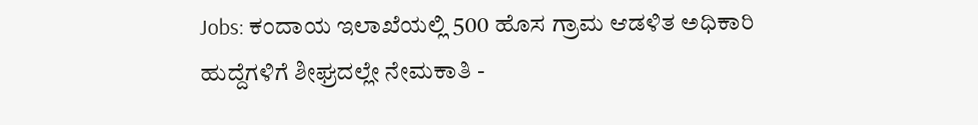Jobs: ಕಂದಾಯ ಇಲಾಖೆಯಲ್ಲಿ 500 ಹೊಸ ಗ್ರಾಮ ಆಡಳಿತ ಅಧಿಕಾರಿ ಹುದ್ದೆಗಳಿಗೆ ಶೀಘ್ರದಲ್ಲೇ ನೇಮಕಾತಿ -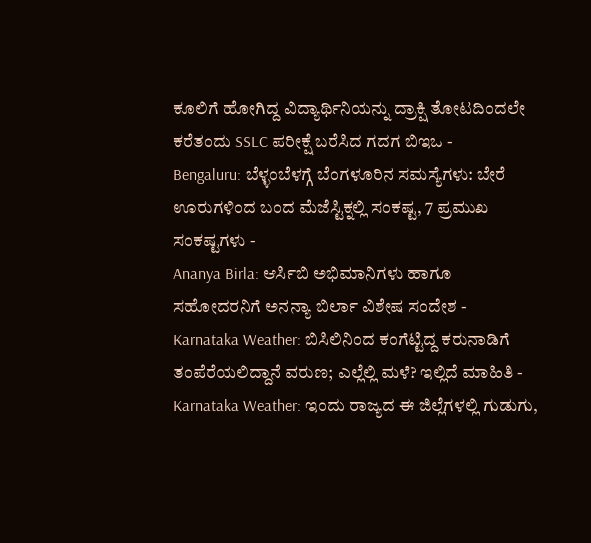ಕೂಲಿಗೆ ಹೋಗಿದ್ದ ವಿದ್ಯಾರ್ಥಿನಿಯನ್ನು ದ್ರಾಕ್ಷಿ ತೋಟದಿಂದಲೇ ಕರೆತಂದು SSLC ಪರೀಕ್ಷೆ ಬರೆಸಿದ ಗದಗ ಬಿಇಒ -
Bengaluru: ಬೆಳ್ಳಂಬೆಳಗ್ಗೆ ಬೆಂಗಳೂರಿನ ಸಮಸ್ಯೆಗಳು: ಬೇರೆ ಊರುಗಳಿಂದ ಬಂದ ಮೆಜೆಸ್ಟಿಕ್ನಲ್ಲಿ ಸಂಕಷ್ಟ, 7 ಪ್ರಮುಖ ಸಂಕಷ್ಟಗಳು -
Ananya Birla: ಆರ್ಸಿಬಿ ಅಭಿಮಾನಿಗಳು ಹಾಗೂ ಸಹೋದರನಿಗೆ ಅನನ್ಯಾ ಬಿರ್ಲಾ ವಿಶೇಷ ಸಂದೇಶ -
Karnataka Weather: ಬಿಸಿಲಿನಿಂದ ಕಂಗೆಟ್ಟಿದ್ದ ಕರುನಾಡಿಗೆ ತಂಪೆರೆಯಲಿದ್ದಾನೆ ವರುಣ; ಎಲ್ಲೆಲ್ಲಿ ಮಳೆ? ಇಲ್ಲಿದೆ ಮಾಹಿತಿ -
Karnataka Weather: ಇಂದು ರಾಜ್ಯದ ಈ ಜಿಲ್ಲೆಗಳಲ್ಲಿ ಗುಡುಗು,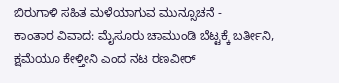ಬಿರುಗಾಳಿ ಸಹಿತ ಮಳೆಯಾಗುವ ಮುನ್ಸೂಚನೆ -
ಕಾಂತಾರ ವಿವಾದ: ಮೈಸೂರು ಚಾಮುಂಡಿ ಬೆಟ್ಟಕ್ಕೆ ಬರ್ತೀನಿ, ಕ್ಷಮೆಯೂ ಕೇಳ್ತೀನಿ ಎಂದ ನಟ ರಣವೀರ್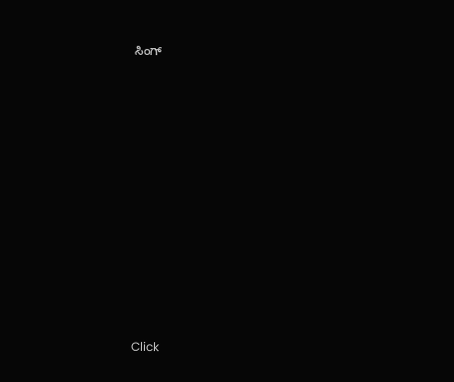ಸಿಂಗ್












Click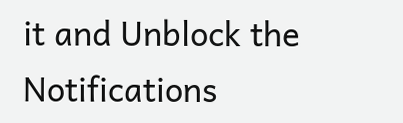it and Unblock the Notifications